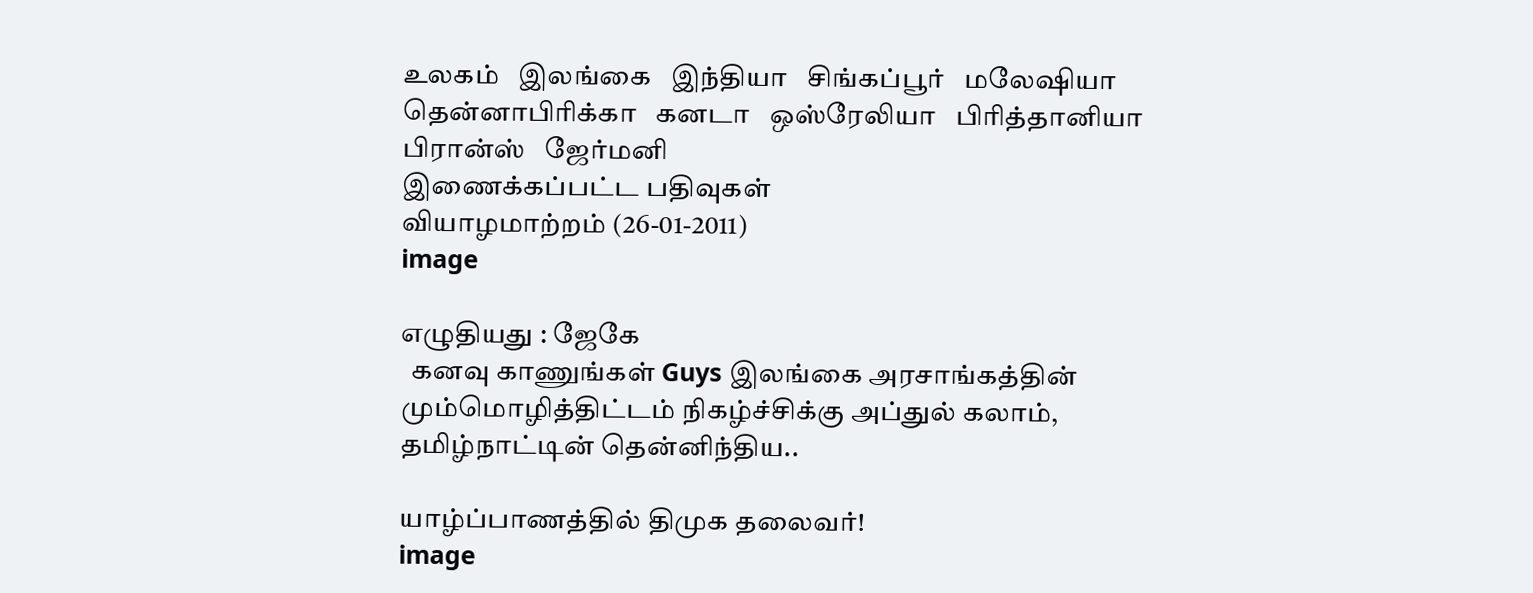உலகம்   இலங்கை   இந்தியா   சிங்கப்பூர்   மலேஷியா   தென்னாபிரிக்கா   கனடா   ஒஸ்ரேலியா   பிரித்தானியா   பிரான்ஸ்   ஜேர்மனி
இணைக்கப்பட்ட பதிவுகள்
வியாழமாற்றம் (26-01-2011)
image

எழுதியது : ஜேகே
  கனவு காணுங்கள் Guys இலங்கை அரசாங்கத்தின் மும்மொழித்திட்டம் நிகழ்ச்சிக்கு அப்துல் கலாம், தமிழ்நாட்டின் தென்னிந்திய..

யாழ்ப்பாணத்தில் திமுக தலைவர்!
image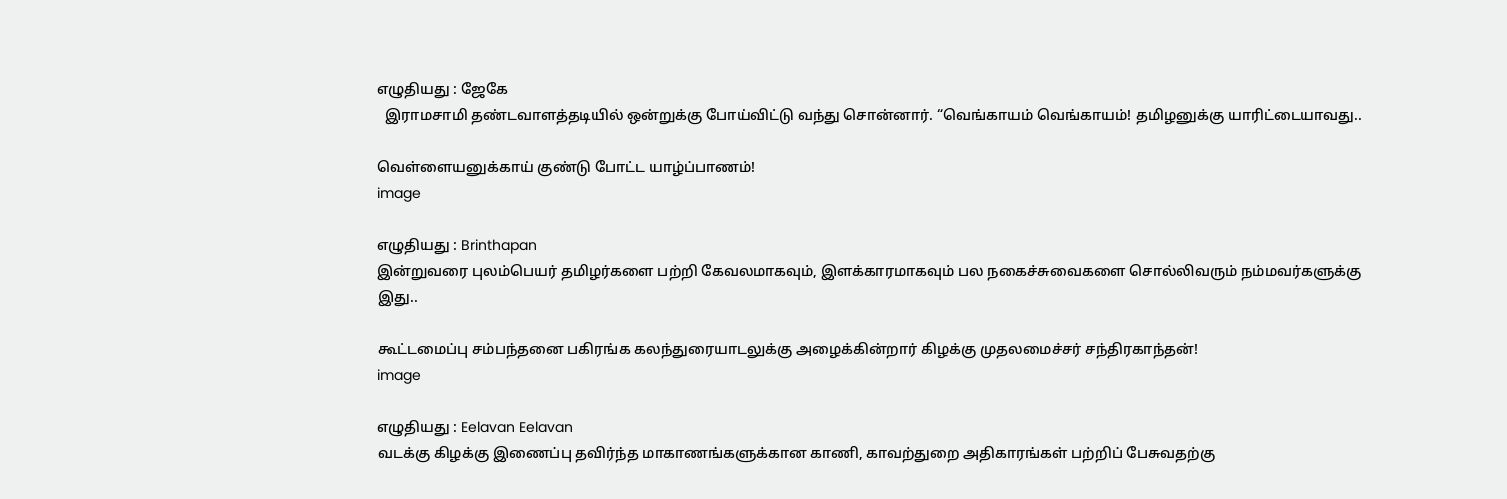எழுதியது : ஜேகே
  இராமசாமி தண்டவாளத்தடியில் ஒன்றுக்கு போய்விட்டு வந்து சொன்னார். “வெங்காயம் வெங்காயம்! தமிழனுக்கு யாரிட்டையாவது..

வெள்ளையனுக்காய் குண்டு போட்ட யாழ்ப்பாணம்!
image

எழுதியது : Brinthapan
இன்றுவரை புலம்பெயர் தமிழர்களை பற்றி கேவலமாகவும், இளக்காரமாகவும் பல நகைச்சுவைகளை சொல்லிவரும் நம்மவர்களுக்கு இது..

கூட்டமைப்பு சம்பந்தனை பகிரங்க கலந்துரையாடலுக்கு அழைக்கின்றார் கிழக்கு முதலமைச்சர் சந்திரகாந்தன்!
image

எழுதியது : Eelavan Eelavan
வடக்கு கிழக்கு இணைப்பு தவிர்ந்த மாகாணங்களுக்கான காணி, காவற்துறை அதிகாரங்கள் பற்றிப் பேசுவதற்கு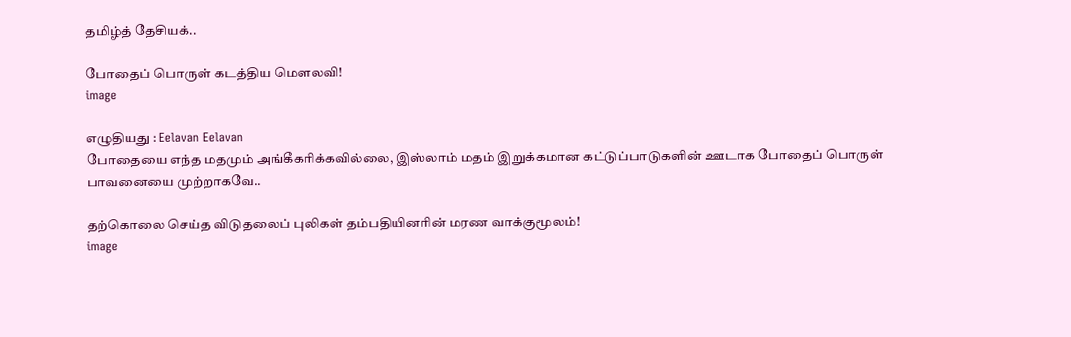தமிழ்த் தேசியக்..

போதைப் பொருள் கடத்திய மௌலவி!
image

எழுதியது : Eelavan Eelavan
போதையை எந்த மதமும் அங்கீகரிக்கவில்லை, இஸ்லாம் மதம் இறுக்கமான கட்டுப்பாடுகளின் ஊடாக போதைப் பொருள் பாவனையை முற்றாகவே..

தற்கொலை செய்த விடுதலைப் புலிகள் தம்பதியினரின் மரண வாக்குமூலம்!
image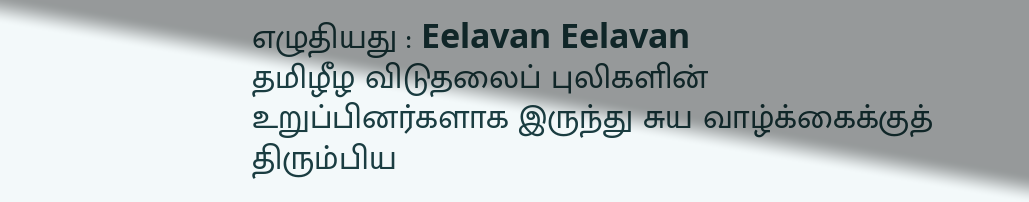எழுதியது : Eelavan Eelavan
தமிழீழ விடுதலைப் புலிகளின் உறுப்பினர்களாக இருந்து சுய வாழ்க்கைக்குத் திரும்பிய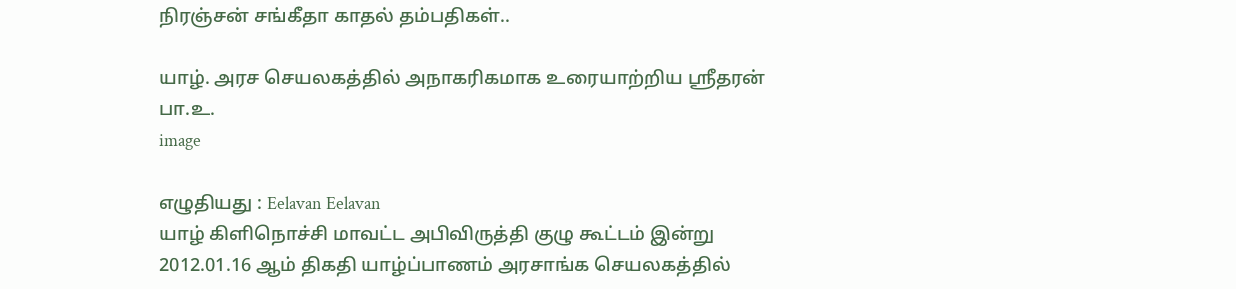நிரஞ்சன் சங்கீதா காதல் தம்பதிகள்..

யாழ். அரச செயலகத்தில் அநாகரிகமாக உரையாற்றிய ஶ்ரீதரன் பா.உ.
image

எழுதியது : Eelavan Eelavan
யாழ் கிளிநொச்சி மாவட்ட அபிவிருத்தி குழு கூட்டம் இன்று 2012.01.16 ஆம் திகதி யாழ்ப்பாணம் அரசாங்க செயலகத்தில்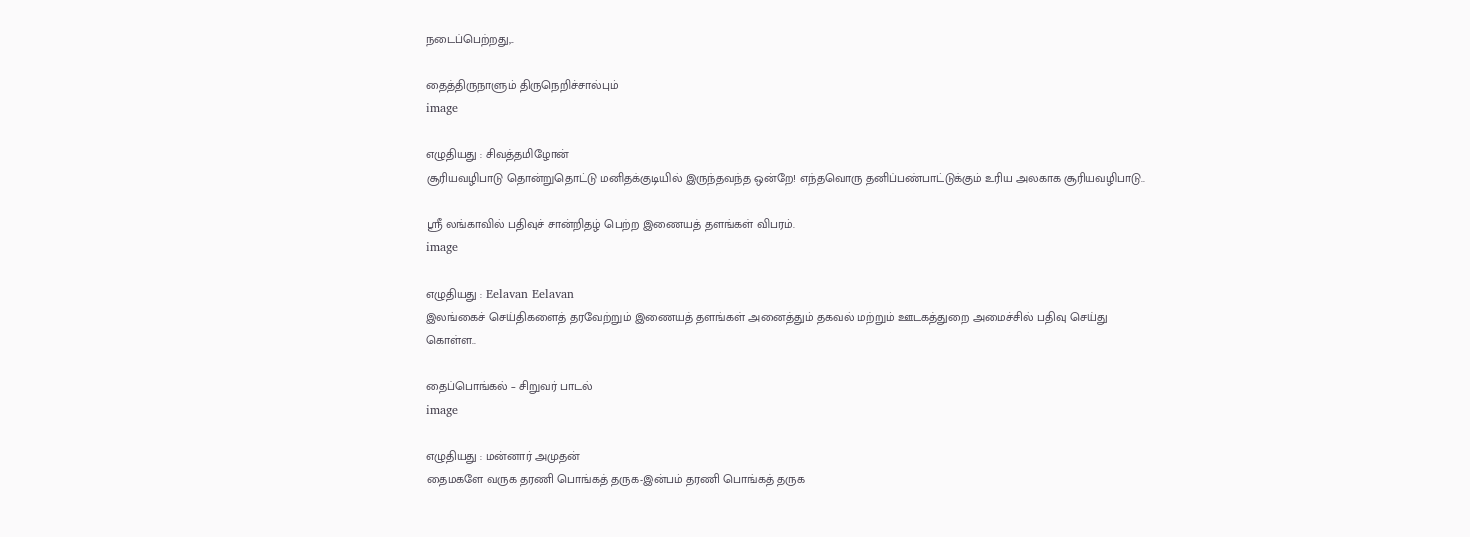நடைப்பெற்றது,..

தைத்திருநாளும் திருநெறிச்சால்பும்
image

எழுதியது : சிவத்தமிழோன்
சூரியவழிபாடு தொன்றுதொட்டு மனிதக்குடியில் இருந்தவந்த ஒன்றே! எந்தவொரு தனிப்பண்பாட்டுக்கும் உரிய அலகாக சூரியவழிபாடு..

ஶ்ரீ லங்காவில் பதிவுச் சான்றிதழ் பெற்ற இணையத் தளங்கள் விபரம்.
image

எழுதியது : Eelavan Eelavan
இலங்கைச் செய்திகளைத் தரவேற்றும் இணையத் தளங்கள் அனைத்தும் தகவல் மற்றும் ஊடகத்துறை அமைச்சில் பதிவு செய்து கொள்ள..

தைப்பொங்கல் – சிறுவர் பாடல்
image

எழுதியது : மன்னார் அமுதன்
தைமகளே வருக தரணி பொங்கத் தருக-இன்பம் தரணி பொங்கத் தருக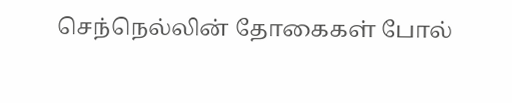செந்நெல்லின் தோகைகள் போல்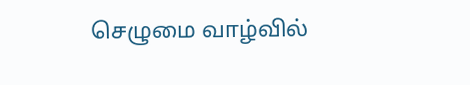செழுமை வாழ்வில்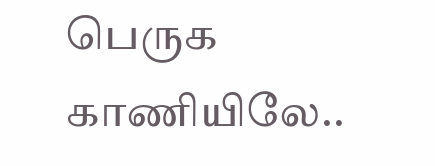பெருக காணியிலே..